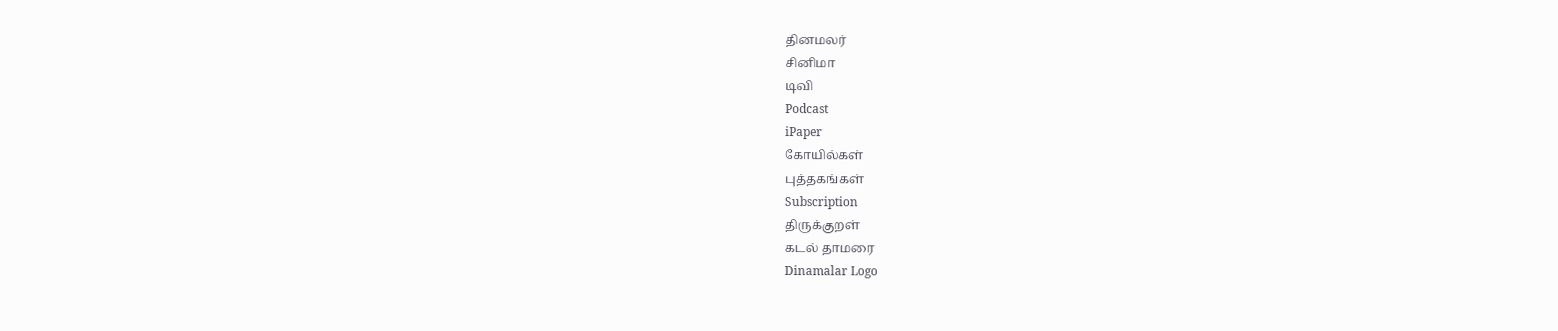தினமலர்
சினிமா
டிவி
Podcast
iPaper
கோயில்கள்
புத்தகங்கள்
Subscription
திருக்குறள்
கடல் தாமரை
Dinamalar Logo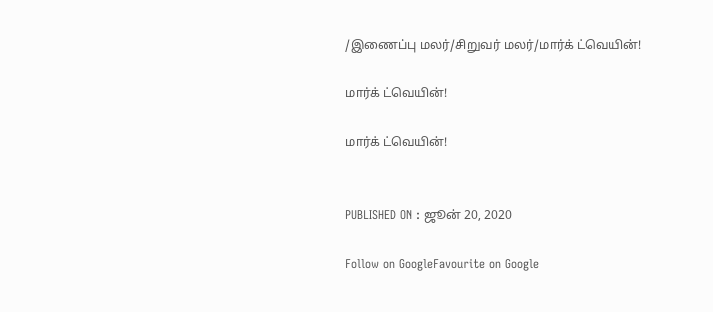/இணைப்பு மலர்/சிறுவர் மலர்/மார்க் ட்வெயின்!

மார்க் ட்வெயின்!

மார்க் ட்வெயின்!


PUBLISHED ON : ஜூன் 20, 2020

Follow on GoogleFavourite on Google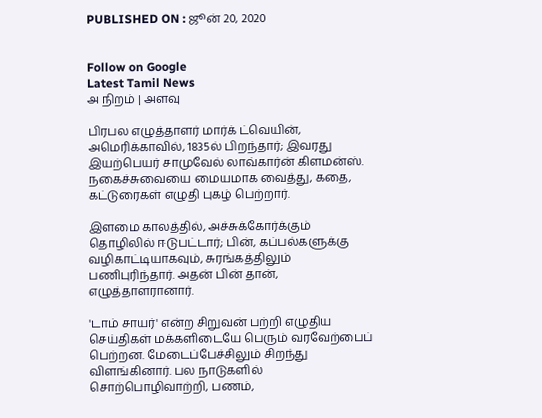PUBLISHED ON : ஜூன் 20, 2020


Follow on Google
Latest Tamil News
அ நிறம் | அளவு

பிரபல எழுத்தாளர் மார்க் ட்வெயின், அமெரிக்காவில், 1835ல் பிறந்தார்; இவரது இயற்பெயர் சாமுவேல் லாவ்கார்ன் கிளமன்ஸ். நகைச்சுவையை மையமாக வைத்து, கதை, கட்டுரைகள் எழுதி புகழ் பெற்றார்.

இளமை காலத்தில், அச்சுக்கோர்க்கும் தொழிலில் ஈடுபட்டார்; பின், கப்பல்களுக்கு வழிகாட்டியாகவும், சுரங்கத்திலும் பணிபுரிந்தார். அதன் பின் தான், எழுத்தாளரானார்.

'டாம் சாயர்' என்ற சிறுவன் பற்றி எழுதிய செய்திகள் மக்களிடையே பெரும் வரவேற்பைப் பெற்றன. மேடைப்பேச்சிலும் சிறந்து விளங்கினார். பல நாடுகளில் சொற்பொழிவாற்றி, பணம்,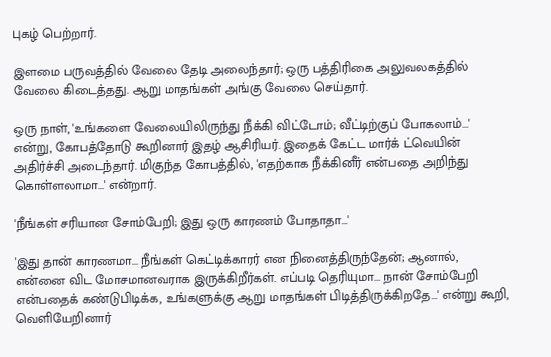புகழ் பெற்றார்.

இளமை பருவத்தில் வேலை தேடி அலைந்தார்; ஒரு பத்திரிகை அலுவலகத்தில் வேலை கிடைத்தது. ஆறு மாதங்கள் அங்கு வேலை செய்தார்.

ஒரு நாள், 'உங்களை வேலையிலிருந்து நீக்கி விட்டோம்; வீட்டிற்குப் போகலாம்...' என்று, கோபத்தோடு கூறினார் இதழ் ஆசிரியர். இதைக் கேட்ட மார்க் ட்வெயின் அதிர்ச்சி அடைந்தார். மிகுந்த கோபத்தில், 'எதற்காக நீக்கினீர் என்பதை அறிந்து கொள்ளலாமா...' என்றார்.

'நீங்கள் சரியான சோம்பேறி; இது ஒரு காரணம் போதாதா...'

'இது தான் காரணமா... நீங்கள் கெட்டிக்காரர் என நினைத்திருந்தேன்; ஆனால், என்னை விட மோசமானவராக இருக்கிறீர்கள். எப்படி தெரியுமா... நான் சோம்பேறி என்பதைக் கண்டுபிடிக்க, உங்களுக்கு ஆறு மாதங்கள் பிடித்திருக்கிறதே...' என்று கூறி, வெளியேறினார்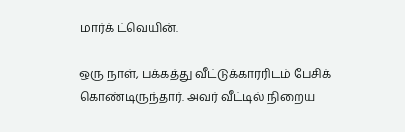மார்க் ட்வெயின்.

ஒரு நாள், பக்கத்து வீட்டுக்காரரிடம் பேசிக் கொண்டிருந்தார். அவர் வீட்டில் நிறைய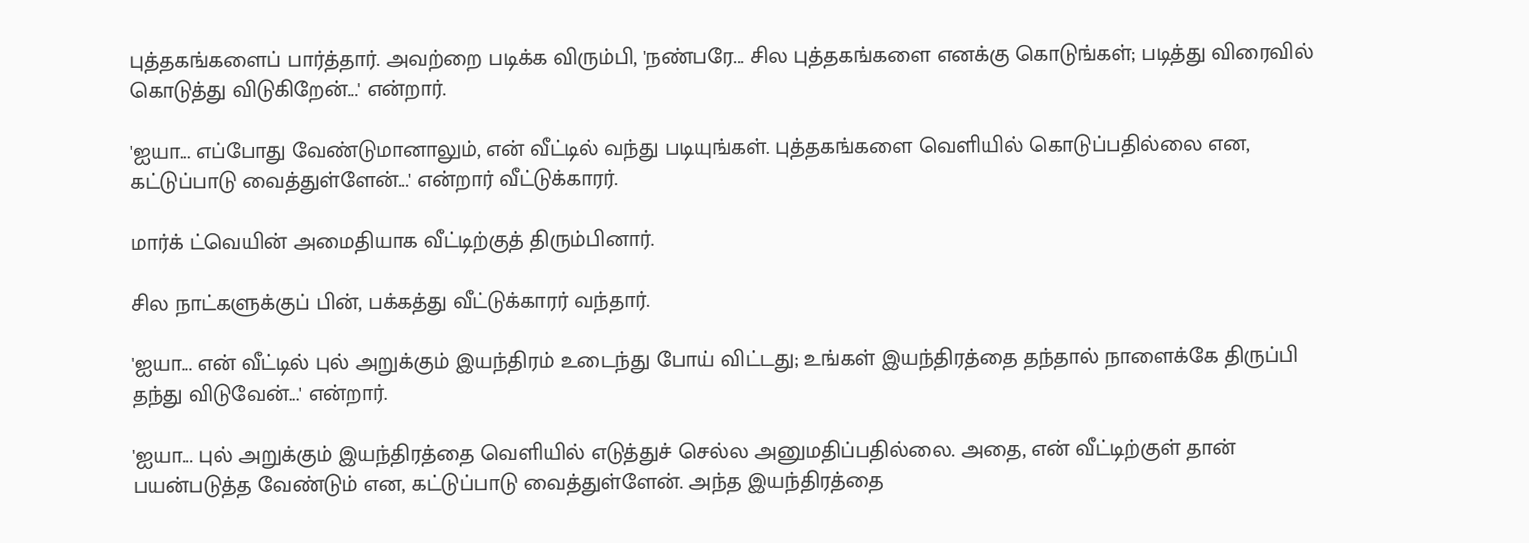புத்தகங்களைப் பார்த்தார். அவற்றை படிக்க விரும்பி, 'நண்பரே... சில புத்தகங்களை எனக்கு கொடுங்கள்; படித்து விரைவில் கொடுத்து விடுகிறேன்...' என்றார்.

'ஐயா... எப்போது வேண்டுமானாலும், என் வீட்டில் வந்து படியுங்கள். புத்தகங்களை வெளியில் கொடுப்பதில்லை என, கட்டுப்பாடு வைத்துள்ளேன்...' என்றார் வீட்டுக்காரர்.

மார்க் ட்வெயின் அமைதியாக வீட்டிற்குத் திரும்பினார்.

சில நாட்களுக்குப் பின், பக்கத்து வீட்டுக்காரர் வந்தார்.

'ஐயா... என் வீட்டில் புல் அறுக்கும் இயந்திரம் உடைந்து போய் விட்டது; உங்கள் இயந்திரத்தை தந்தால் நாளைக்கே திருப்பி தந்து விடுவேன்...' என்றார்.

'ஐயா... புல் அறுக்கும் இயந்திரத்தை வெளியில் எடுத்துச் செல்ல அனுமதிப்பதில்லை. அதை, என் வீட்டிற்குள் தான் பயன்படுத்த வேண்டும் என, கட்டுப்பாடு வைத்துள்ளேன். அந்த இயந்திரத்தை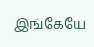இங்கேயே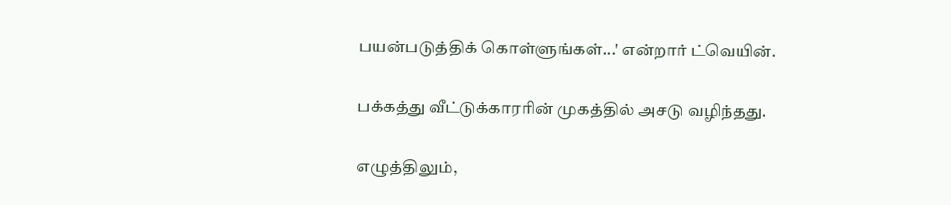பயன்படுத்திக் கொள்ளுங்கள்...' என்றார் ட்வெயின்.

பக்கத்து வீட்டுக்காரரின் முகத்தில் அசடு வழிந்தது.

எழுத்திலும்,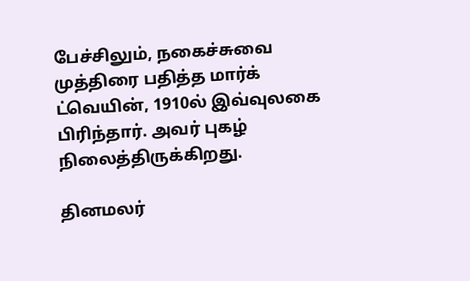பேச்சிலும், நகைச்சுவை முத்திரை பதித்த மார்க் ட்வெயின், 1910ல் இவ்வுலகை பிரிந்தார். அவர் புகழ் நிலைத்திருக்கிறது.

தினமலர்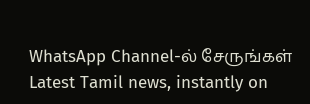WhatsApp Channel-ல் சேருங்கள்
Latest Tamil news, instantly on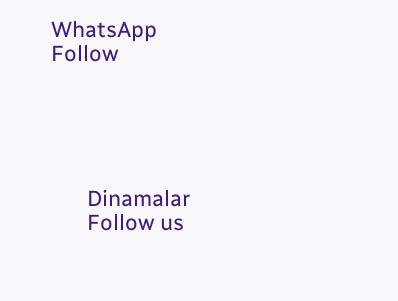WhatsApp
Follow





      Dinamalar
      Follow us